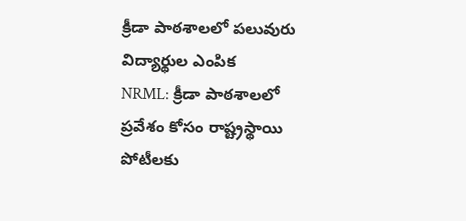క్రీడా పాఠశాలలో పలువురు విద్యార్థుల ఎంపిక
NRML: క్రీడా పాఠశాలలో ప్రవేశం కోసం రాష్ట్రస్థాయి పోటీలకు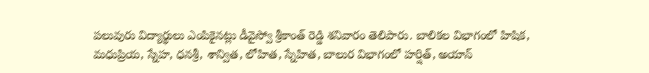పలువురు విద్యార్థులు ఎంపికైనట్లు డీవైస్వో శ్రీకాంత్ రెడ్డి శనివారం తెలిపారు. బాలికల విభాగంలో హిషిక, మధుప్రియ, స్నేహ, ధనశ్రీ, శాన్విత, లోహిత, స్నేహిత, బాలుర విభాగంలో హర్షిత్, అయాన్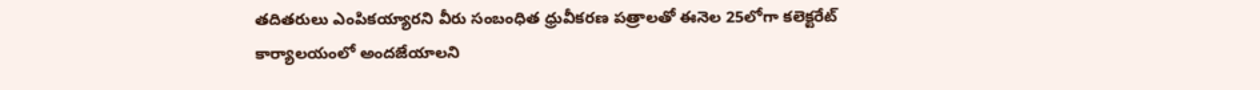తదితరులు ఎంపికయ్యారని వీరు సంబంధిత ధ్రువీకరణ పత్రాలతో ఈనెల 25లోగా కలెక్టరేట్ కార్యాలయంలో అందజేయాలని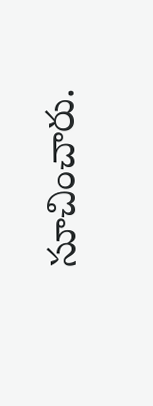సూచించారు.